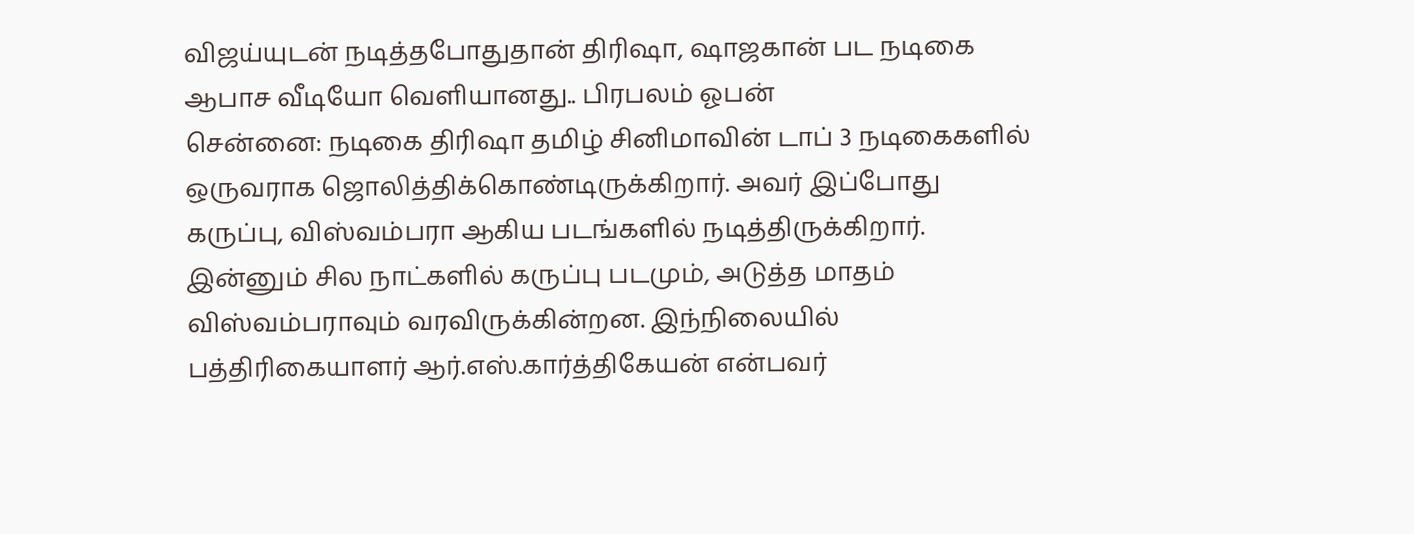விஜய்யுடன் நடித்தபோதுதான் திரிஷா, ஷாஜகான் பட நடிகை ஆபாச வீடியோ வெளியானது.. பிரபலம் ஓபன்
சென்னை: நடிகை திரிஷா தமிழ் சினிமாவின் டாப் 3 நடிகைகளில் ஒருவராக ஜொலித்திக்கொண்டிருக்கிறார். அவர் இப்போது கருப்பு, விஸ்வம்பரா ஆகிய படங்களில் நடித்திருக்கிறார். இன்னும் சில நாட்களில் கருப்பு படமும், அடுத்த மாதம் விஸ்வம்பராவும் வரவிருக்கின்றன. இந்நிலையில் பத்திரிகையாளர் ஆர்.எஸ்.கார்த்திகேயன் என்பவர்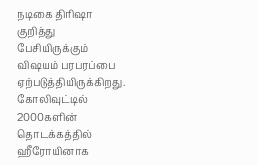நடிகை திரிஷா குறித்து பேசியிருக்கும் விஷயம் பரபரப்பை ஏற்படுத்தியிருக்கிறது.
கோலிவுட்டில் 2000களின் தொடக்கத்தில் ஹீரோயினாக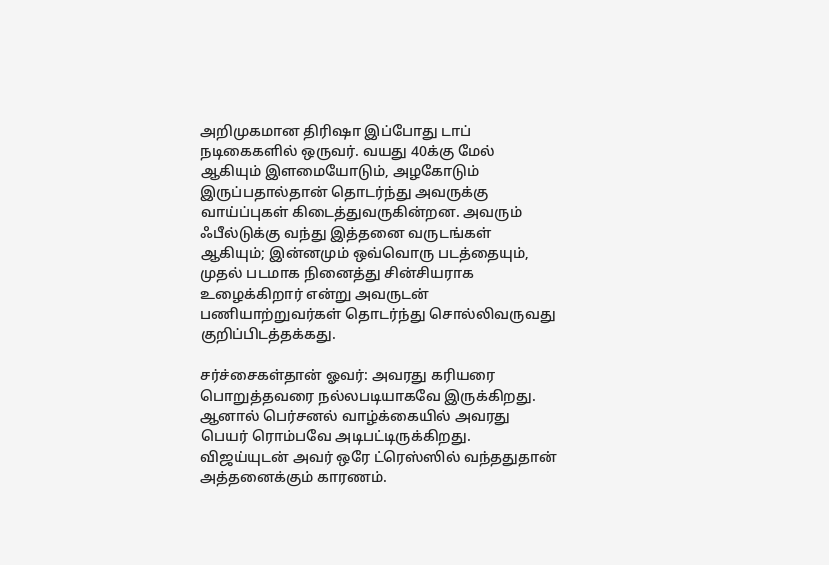அறிமுகமான திரிஷா இப்போது டாப் நடிகைகளில் ஒருவர். வயது 40க்கு மேல் ஆகியும் இளமையோடும், அழகோடும் இருப்பதால்தான் தொடர்ந்து அவருக்கு வாய்ப்புகள் கிடைத்துவருகின்றன. அவரும் ஃபீல்டுக்கு வந்து இத்தனை வருடங்கள் ஆகியும்; இன்னமும் ஒவ்வொரு படத்தையும், முதல் படமாக நினைத்து சின்சியராக உழைக்கிறார் என்று அவருடன் பணியாற்றுவர்கள் தொடர்ந்து சொல்லிவருவது குறிப்பிடத்தக்கது.

சர்ச்சைகள்தான் ஓவர்: அவரது கரியரை பொறுத்தவரை நல்லபடியாகவே இருக்கிறது. ஆனால் பெர்சனல் வாழ்க்கையில் அவரது பெயர் ரொம்பவே அடிபட்டிருக்கிறது. விஜய்யுடன் அவர் ஒரே ட்ரெஸ்ஸில் வந்ததுதான் அத்தனைக்கும் காரணம்.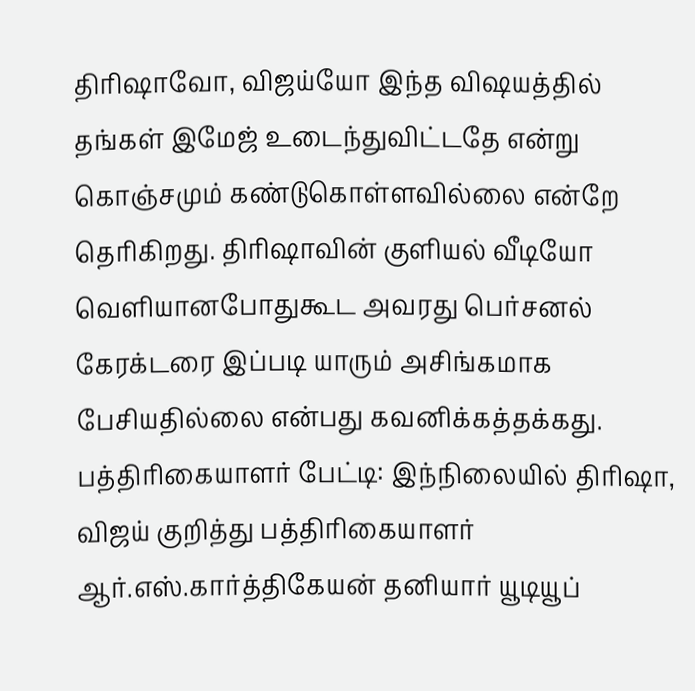திரிஷாவோ, விஜய்யோ இந்த விஷயத்தில் தங்கள் இமேஜ் உடைந்துவிட்டதே என்று கொஞ்சமும் கண்டுகொள்ளவில்லை என்றே தெரிகிறது. திரிஷாவின் குளியல் வீடியோ வெளியானபோதுகூட அவரது பெர்சனல் கேரக்டரை இப்படி யாரும் அசிங்கமாக பேசியதில்லை என்பது கவனிக்கத்தக்கது.
பத்திரிகையாளர் பேட்டி: இந்நிலையில் திரிஷா, விஜய் குறித்து பத்திரிகையாளர் ஆர்.எஸ்.கார்த்திகேயன் தனியார் யூடியூப்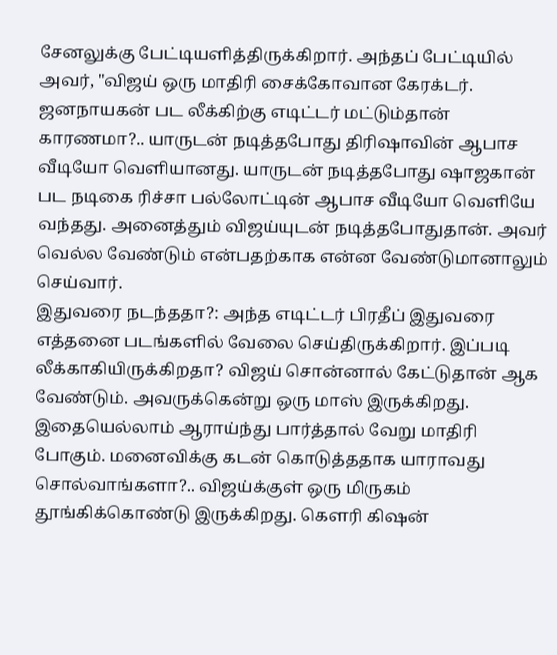சேனலுக்கு பேட்டியளித்திருக்கிறார். அந்தப் பேட்டியில் அவர், "விஜய் ஒரு மாதிரி சைக்கோவான கேரக்டர். ஜனநாயகன் பட லீக்கிற்கு எடிட்டர் மட்டும்தான் காரணமா?.. யாருடன் நடித்தபோது திரிஷாவின் ஆபாச வீடியோ வெளியானது. யாருடன் நடித்தபோது ஷாஜகான் பட நடிகை ரிச்சா பல்லோட்டின் ஆபாச வீடியோ வெளியே வந்தது. அனைத்தும் விஜய்யுடன் நடித்தபோதுதான். அவர் வெல்ல வேண்டும் என்பதற்காக என்ன வேண்டுமானாலும் செய்வார்.
இதுவரை நடந்ததா?: அந்த எடிட்டர் பிரதீப் இதுவரை எத்தனை படங்களில் வேலை செய்திருக்கிறார். இப்படி லீக்காகியிருக்கிறதா? விஜய் சொன்னால் கேட்டுதான் ஆக வேண்டும். அவருக்கென்று ஒரு மாஸ் இருக்கிறது. இதையெல்லாம் ஆராய்ந்து பார்த்தால் வேறு மாதிரி போகும். மனைவிக்கு கடன் கொடுத்ததாக யாராவது சொல்வாங்களா?.. விஜய்க்குள் ஒரு மிருகம் தூங்கிக்கொண்டு இருக்கிறது. கௌரி கிஷன்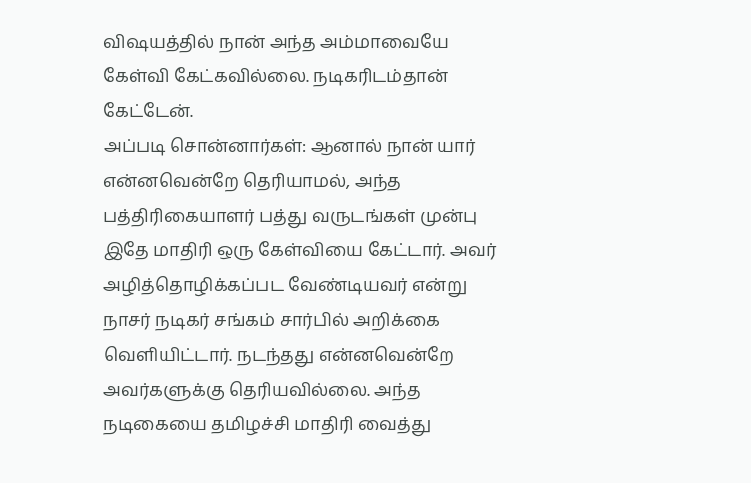விஷயத்தில் நான் அந்த அம்மாவையே கேள்வி கேட்கவில்லை. நடிகரிடம்தான் கேட்டேன்.
அப்படி சொன்னார்கள்: ஆனால் நான் யார் என்னவென்றே தெரியாமல், அந்த பத்திரிகையாளர் பத்து வருடங்கள் முன்பு இதே மாதிரி ஒரு கேள்வியை கேட்டார். அவர் அழித்தொழிக்கப்பட வேண்டியவர் என்று நாசர் நடிகர் சங்கம் சார்பில் அறிக்கை வெளியிட்டார். நடந்தது என்னவென்றே அவர்களுக்கு தெரியவில்லை. அந்த நடிகையை தமிழச்சி மாதிரி வைத்து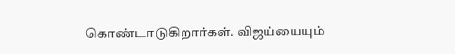கொண்டாடுகிறார்கள். விஜய்யையும்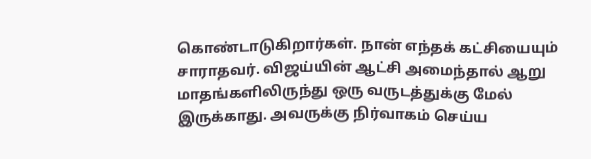கொண்டாடுகிறார்கள். நான் எந்தக் கட்சியையும் சாராதவர். விஜய்யின் ஆட்சி அமைந்தால் ஆறு மாதங்களிலிருந்து ஒரு வருடத்துக்கு மேல் இருக்காது. அவருக்கு நிர்வாகம் செய்ய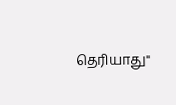தெரியாது"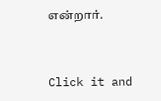என்றார்.


Click it and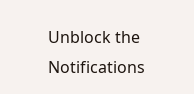Unblock the Notifications